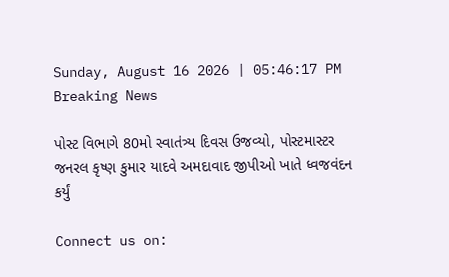Sunday, August 16 2026 | 05:46:17 PM
Breaking News

પોસ્ટ વિભાગે 80મો સ્વાતંત્ર્ય દિવસ ઉજવ્યો, પોસ્ટમાસ્ટર જનરલ કૃષ્ણ કુમાર યાદવે અમદાવાદ જીપીઓ ખાતે ધ્વજવંદન કર્યું

Connect us on: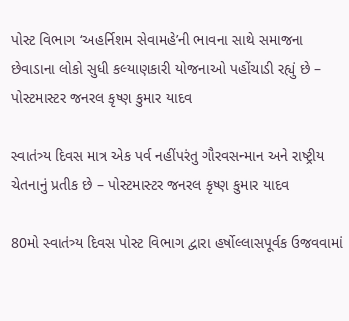પોસ્ટ વિભાગ ‘અહર્નિશમ સેવામહે’ની ભાવના સાથે સમાજના છેવાડાના લોકો સુધી કલ્યાણકારી યોજનાઓ પહોંચાડી રહ્યું છે – પોસ્ટમાસ્ટર જનરલ કૃષ્ણ કુમાર યાદવ

સ્વાતંત્ર્ય દિવસ માત્ર એક પર્વ નહીંપરંતુ ગૌરવસન્માન અને રાષ્ટ્રીય ચેતનાનું પ્રતીક છે – પોસ્ટમાસ્ટર જનરલ કૃષ્ણ કુમાર યાદવ

80મો સ્વાતંત્ર્ય દિવસ પોસ્ટ વિભાગ દ્વારા હર્ષોલ્લાસપૂર્વક ઉજવવામાં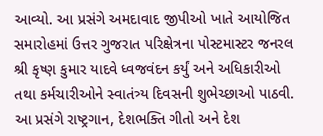આવ્યો. આ પ્રસંગે અમદાવાદ જીપીઓ ખાતે આયોજિત સમારોહમાં ઉત્તર ગુજરાત પરિક્ષેત્રના પોસ્ટમાસ્ટર જનરલ શ્રી કૃષ્ણ કુમાર યાદવે ધ્વજવંદન કર્યું અને અધિકારીઓ તથા કર્મચારીઓને સ્વાતંત્ર્ય દિવસની શુભેચ્છાઓ પાઠવી. આ પ્રસંગે રાષ્ટ્રગાન, દેશભક્તિ ગીતો અને દેશ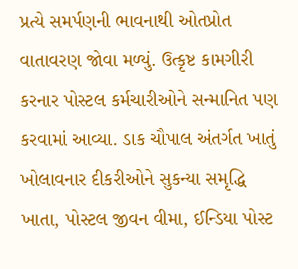પ્રત્યે સમર્પણની ભાવનાથી ઓતપ્રોત વાતાવરણ જોવા મળ્યું. ઉત્કૃષ્ટ કામગીરી કરનાર પોસ્ટલ કર્મચારીઓને સન્માનિત પણ કરવામાં આવ્યા. ડાક ચૌપાલ અંતર્ગત ખાતું ખોલાવનાર દીકરીઓને સુકન્યા સમૃદ્ધિ ખાતા, પોસ્ટલ જીવન વીમા, ઈન્ડિયા પોસ્ટ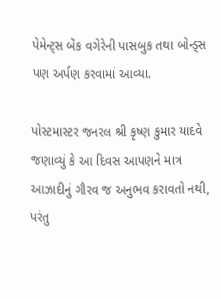પેમેન્ટ્સ બેંક વગેરેની પાસબુક તથા બોન્ડ્સ પણ અર્પણ કરવામાં આવ્યા.

પોસ્ટમાસ્ટર જનરલ શ્રી કૃષ્ણ કુમાર યાદવે જણાવ્યું કે આ દિવસ આપણને માત્ર આઝાદીનું ગૌરવ જ અનુભવ કરાવતો નથી, પરંતુ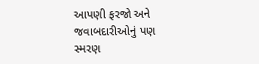આપણી ફરજો અને જવાબદારીઓનું પણ સ્મરણ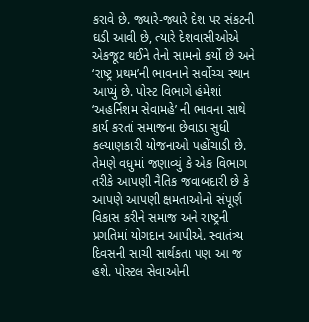કરાવે છે. જ્યારે-જ્યારે દેશ પર સંકટની ઘડી આવી છે, ત્યારે દેશવાસીઓએ એકજૂટ થઈને તેનો સામનો કર્યો છે અને ‘રાષ્ટ્ર પ્રથમ’ની ભાવનાને સર્વોચ્ચ સ્થાન આપ્યું છે. પોસ્ટ વિભાગે હંમેશાં ‘અહર્નિશમ સેવામહે’ ની ભાવના સાથે કાર્ય કરતાં સમાજના છેવાડા સુધી કલ્યાણકારી યોજનાઓ પહોંચાડી છે. તેમણે વધુમાં જણાવ્યું કે એક વિભાગ તરીકે આપણી નૈતિક જવાબદારી છે કે આપણે આપણી ક્ષમતાઓનો સંપૂર્ણ વિકાસ કરીને સમાજ અને રાષ્ટ્રની પ્રગતિમાં યોગદાન આપીએ. સ્વાતંત્ર્ય દિવસની સાચી સાર્થકતા પણ આ જ હશે. પોસ્ટલ સેવાઓની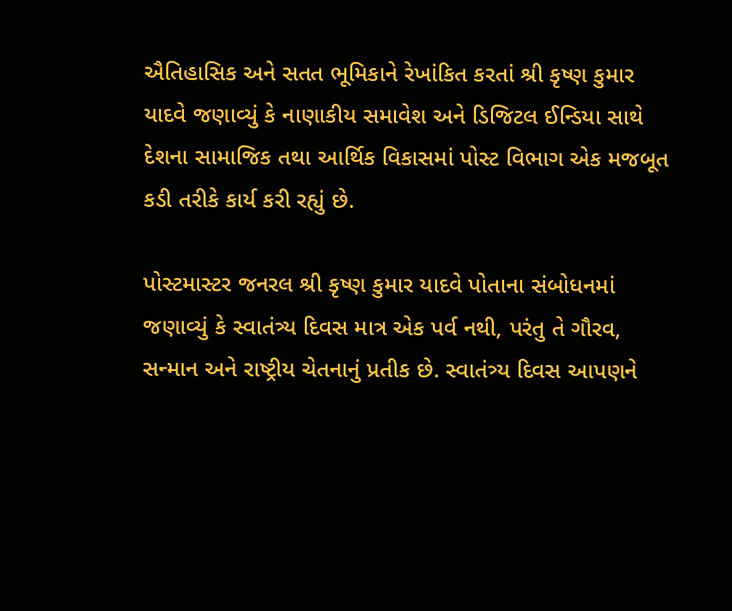ઐતિહાસિક અને સતત ભૂમિકાને રેખાંકિત કરતાં શ્રી કૃષ્ણ કુમાર યાદવે જણાવ્યું કે નાણાકીય સમાવેશ અને ડિજિટલ ઈન્ડિયા સાથે દેશના સામાજિક તથા આર્થિક વિકાસમાં પોસ્ટ વિભાગ એક મજબૂત કડી તરીકે કાર્ય કરી રહ્યું છે.

પોસ્ટમાસ્ટર જનરલ શ્રી કૃષ્ણ કુમાર યાદવે પોતાના સંબોધનમાં જણાવ્યું કે સ્વાતંત્ર્ય દિવસ માત્ર એક પર્વ નથી, પરંતુ તે ગૌરવ, સન્માન અને રાષ્ટ્રીય ચેતનાનું પ્રતીક છે. સ્વાતંત્ર્ય દિવસ આપણને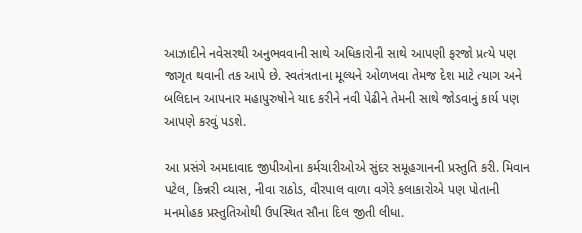આઝાદીને નવેસરથી અનુભવવાની સાથે અધિકારોની સાથે આપણી ફરજો પ્રત્યે પણ જાગૃત થવાની તક આપે છે. સ્વતંત્રતાના મૂલ્યને ઓળખવા તેમજ દેશ માટે ત્યાગ અને બલિદાન આપનાર મહાપુરુષોને યાદ કરીને નવી પેઢીને તેમની સાથે જોડવાનું કાર્ય પણ આપણે કરવું પડશે.

આ પ્રસંગે અમદાવાદ જીપીઓના કર્મચારીઓએ સુંદર સમૂહગાનની પ્રસ્તુતિ કરી. મિવાન પટેલ, કિન્નરી વ્યાસ, નીવા રાઠોડ, વીરપાલ વાળા વગેરે કલાકારોએ પણ પોતાની મનમોહક પ્રસ્તુતિઓથી ઉપસ્થિત સૌના દિલ જીતી લીધા.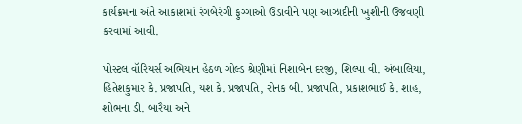કાર્યક્રમના અંતે આકાશમાં રંગબેરંગી ફુગ્ગાઓ ઉડાવીને પણ આઝાદીની ખુશીની ઉજવણી કરવામાં આવી.

પોસ્ટલ વૉરિયર્સ અભિયાન હેઠળ ગોલ્ડ શ્રેણીમાં નિશાબેન દરજી, શિલ્પા વી. અંબાલિયા, હિતેશકુમાર કે. પ્રજાપતિ, યશ કે. પ્રજાપતિ, રોનક બી. પ્રજાપતિ, પ્રકાશભાઈ કે. શાહ, શોભના ડી. બારૈયા અને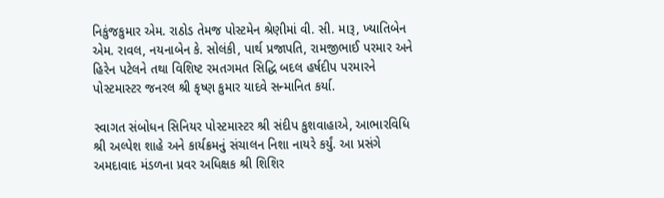નિકુંજકુમાર એમ. રાઠોડ તેમજ પોસ્ટમેન શ્રેણીમાં વી. સી. મારૂ, ખ્યાતિબેન એમ. રાવલ, નયનાબેન કે. સોલંકી, પાર્થ પ્રજાપતિ, રામજીભાઈ પરમાર અને હિરેન પટેલને તથા વિશિષ્ટ રમતગમત સિદ્ધિ બદલ હર્ષદીપ પરમારને પોસ્ટમાસ્ટર જનરલ શ્રી કૃષ્ણ કુમાર યાદવે સન્માનિત કર્યા.

સ્વાગત સંબોધન સિનિયર પોસ્ટમાસ્ટર શ્રી સંદીપ કુશવાહાએ, આભારવિધિ શ્રી અલ્પેશ શાહે અને કાર્યક્રમનું સંચાલન નિશા નાયરે કર્યું. આ પ્રસંગે અમદાવાદ મંડળના પ્રવર અધિક્ષક શ્રી શિશિર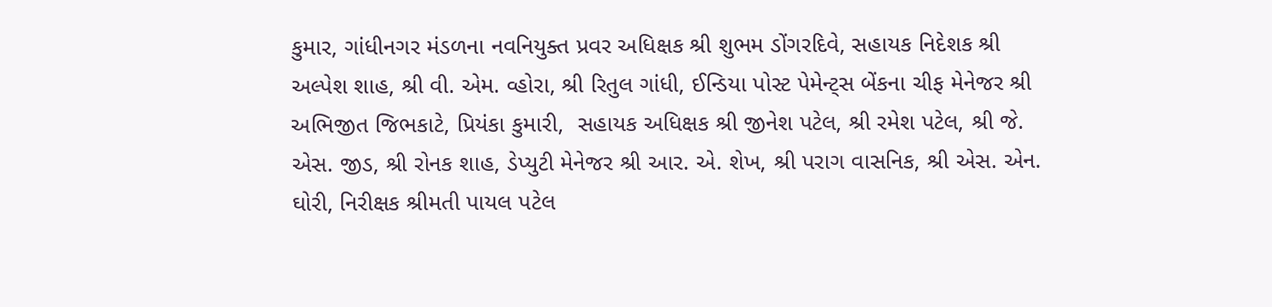કુમાર, ગાંધીનગર મંડળના નવનિયુક્ત પ્રવર અધિક્ષક શ્રી શુભમ ડોંગરદિવે, સહાયક નિદેશક શ્રી અલ્પેશ શાહ, શ્રી વી. એમ. વ્હોરા, શ્રી રિતુલ ગાંધી, ઈન્ડિયા પોસ્ટ પેમેન્ટ્સ બેંકના ચીફ મેનેજર શ્રી અભિજીત જિભકાટે, પ્રિયંકા કુમારી,  સહાયક અધિક્ષક શ્રી જીનેશ પટેલ, શ્રી રમેશ પટેલ, શ્રી જે. એસ. જીડ, શ્રી રોનક શાહ, ડેપ્યુટી મેનેજર શ્રી આર. એ. શેખ, શ્રી પરાગ વાસનિક, શ્રી એસ. એન. ઘોરી, નિરીક્ષક શ્રીમતી પાયલ પટેલ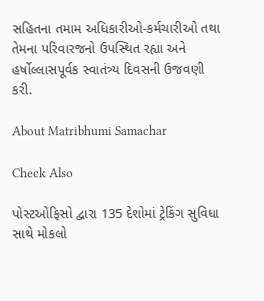સહિતના તમામ અધિકારીઓ-કર્મચારીઓ તથા તેમના પરિવારજનો ઉપસ્થિત રહ્યા અને હર્ષોલ્લાસપૂર્વક સ્વાતંત્ર્ય દિવસની ઉજવણી કરી.

About Matribhumi Samachar

Check Also

પોસ્ટઓફિસો દ્વારા 135 દેશોમાં ટ્રેકિંગ સુવિધા સાથે મોકલો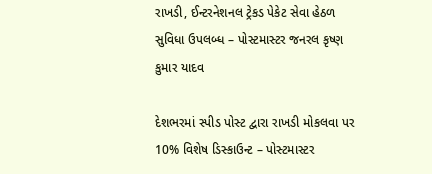રાખડી, ઈન્ટરનેશનલ ટ્રેકડ પેકેટ સેવા હેઠળ સુવિધા ઉપલબ્ધ – પોસ્ટમાસ્ટર જનરલ કૃષ્ણ કુમાર યાદવ

દેશભરમાં સ્પીડ પોસ્ટ દ્વારા રાખડી મોકલવા પર 10% વિશેષ ડિસ્કાઉન્ટ – પોસ્ટમાસ્ટર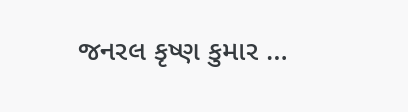જનરલ કૃષ્ણ કુમાર …